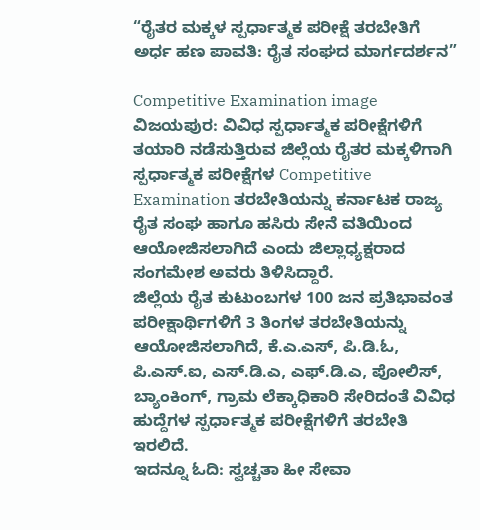“ರೈತರ ಮಕ್ಕಳ ಸ್ಪರ್ಧಾತ್ಮಕ ಪರೀಕ್ಷೆ ತರಬೇತಿಗೆ ಅರ್ಧ ಹಣ ಪಾವತಿ: ರೈತ ಸಂಘದ ಮಾರ್ಗದರ್ಶನ”

Competitive Examination image
ವಿಜಯಪುರ: ವಿವಿಧ ಸ್ಪರ್ಧಾತ್ಮಕ ಪರೀಕ್ಷೆಗಳಿಗೆ ತಯಾರಿ ನಡೆಸುತ್ತಿರುವ ಜಿಲ್ಲೆಯ ರೈತರ ಮಕ್ಕಳಿಗಾಗಿ ಸ್ಪರ್ಧಾತ್ಮಕ ಪರೀಕ್ಷೆಗಳ Competitive Examination ತರಬೇತಿಯನ್ನು ಕರ್ನಾಟಕ ರಾಜ್ಯ ರೈತ ಸಂಘ ಹಾಗೂ ಹಸಿರು ಸೇನೆ ವತಿಯಿಂದ ಆಯೋಜಿಸಲಾಗಿದೆ ಎಂದು ಜಿಲ್ಲಾಧ್ಯಕ್ಷರಾದ ಸಂಗಮೇಶ ಅವರು ತಿಳಿಸಿದ್ದಾರೆ.
ಜಿಲ್ಲೆಯ ರೈತ ಕುಟುಂಬಗಳ 100 ಜನ ಪ್ರತಿಭಾವಂತ ಪರೀಕ್ಷಾರ್ಥಿಗಳಿಗೆ 3 ತಿಂಗಳ ತರಬೇತಿಯನ್ನು ಆಯೋಜಿಸಲಾಗಿದೆ, ಕೆ.ಎ.ಎಸ್, ಪಿ.ಡಿ.ಓ, ಪಿ.ಎಸ್.ಐ, ಎಸ್.ಡಿ.ಎ, ಎಫ್.ಡಿ.ಎ, ಪೋಲಿಸ್, ಬ್ಯಾಂಕಿಂಗ್, ಗ್ರಾಮ ಲೆಕ್ಕಾಧಿಕಾರಿ ಸೇರಿದಂತೆ ವಿವಿಧ ಹುದ್ದೆಗಳ ಸ್ಪರ್ಧಾತ್ಮಕ ಪರೀಕ್ಷೆಗಳಿಗೆ ತರಬೇತಿ ಇರಲಿದೆ.
ಇದನ್ನೂ ಓದಿ: ಸ್ವಚ್ಚತಾ ಹೀ ಸೇವಾ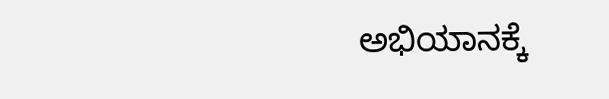ಅಭಿಯಾನಕ್ಕೆ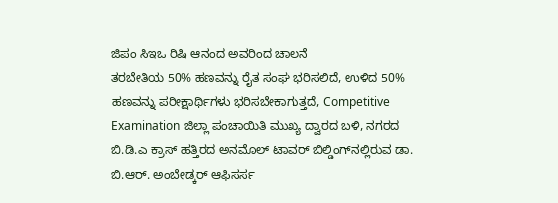ಜಿಪಂ ಸಿಇಒ ರಿಷಿ ಆನಂದ ಅವರಿಂದ ಚಾಲನೆ
ತರಬೇತಿಯ 50% ಹಣವನ್ನು ರೈತ ಸಂಘ ಭರಿಸಲಿದೆ, ಉಳಿದ 50% ಹಣವನ್ನು ಪರೀಕ್ಷಾರ್ಥಿಗಳು ಭರಿಸಬೇಕಾಗುತ್ತದೆ, Competitive Examination ಜಿಲ್ಲಾ ಪಂಚಾಯಿತಿ ಮುಖ್ಯ ದ್ವಾರದ ಬಳಿ, ನಗರದ ಬಿ.ಡಿ.ಎ ಕ್ರಾಸ್ ಹತ್ತಿರದ ಅನಮೊಲ್ ಟಾವರ್ ಬಿಲ್ಡಿಂಗ್‍ನಲ್ಲಿರುವ ಡಾ. ಬಿ.ಆರ್. ಅಂಬೇಡ್ಕರ್ ಆಫಿಸರ್ಸ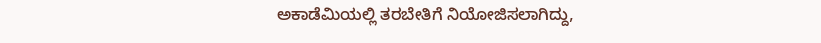ಅಕಾಡೆಮಿಯಲ್ಲಿ ತರಬೇತಿಗೆ ನಿಯೋಜಿಸಲಾಗಿದ್ದು,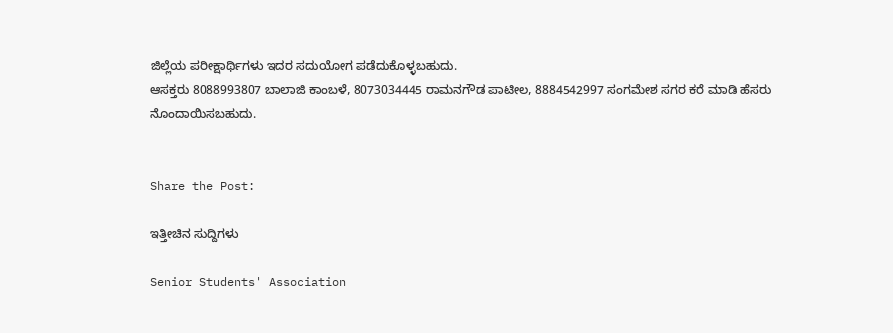ಜಿಲ್ಲೆಯ ಪರೀಕ್ಷಾರ್ಥಿಗಳು ಇದರ ಸದುಯೋಗ ಪಡೆದುಕೊಳ್ಳಬಹುದು.
ಆಸಕ್ತರು 8088993807 ಬಾಲಾಜಿ ಕಾಂಬಳೆ, 8073034445 ರಾಮನಗೌಡ ಪಾಟೀಲ, 8884542997 ಸಂಗಮೇಶ ಸಗರ ಕರೆ ಮಾಡಿ ಹೆಸರು ನೊಂದಾಯಿಸಬಹುದು.


Share the Post:

ಇತ್ತೀಚಿನ ಸುದ್ದಿಗಳು

Senior Students' Association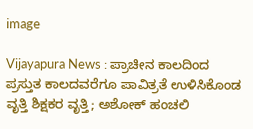image

Vijayapura News : ಪ್ರಾಚೀನ ಕಾಲದಿಂದ ಪ್ರಸ್ತುತ ಕಾಲದವರೆಗೂ ಪಾವಿತ್ರತೆ ಉಳಿಸಿಕೊಂಡ ವೃತ್ತಿ ಶಿಕ್ಷಕರ ವೃತ್ತಿ; ಅಶೋಕ್ ಹಂಚಲಿ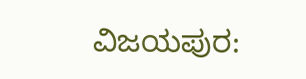ವಿಜಯಪುರ: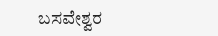ಬಸವೇಶ್ವರ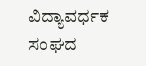ವಿದ್ಯಾವರ್ಧಕ ಸಂಘದ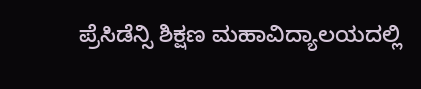ಪ್ರೆಸಿಡೆನ್ಸಿ ಶಿಕ್ಷಣ ಮಹಾವಿದ್ಯಾಲಯದಲ್ಲಿ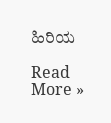ಹಿರಿಯ

Read More »